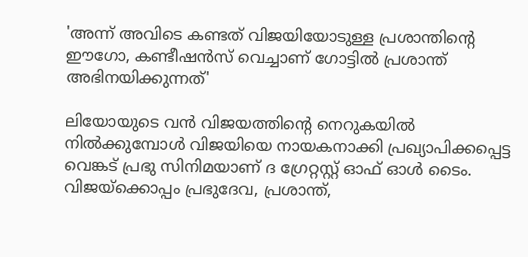'അന്ന് അവിടെ കണ്ടത് വിജയിയോടുള്ള പ്രശാന്തിന്റെ ഈഗോ, കണ്ടീഷൻസ് വെച്ചാണ് ഗോട്ടിൽ പ്രശാന്ത് അഭിനയിക്കുന്നത്'

ലിയോയുടെ വൻ വിജയത്തിന്റെ നെറുകയിൽ നിൽക്കുമ്പോൾ വിജയിയെ നായകനാക്കി പ്രഖ്യാപിക്കപ്പെട്ട വെങ്കട് പ്രഭു സിനിമയാണ് ദ ഗ്രേറ്റസ്റ്റ് ഓഫ് ഓൾ ടൈം. വിജയ്ക്കൊപ്പം പ്രഭുദേവ, പ്രശാന്ത്,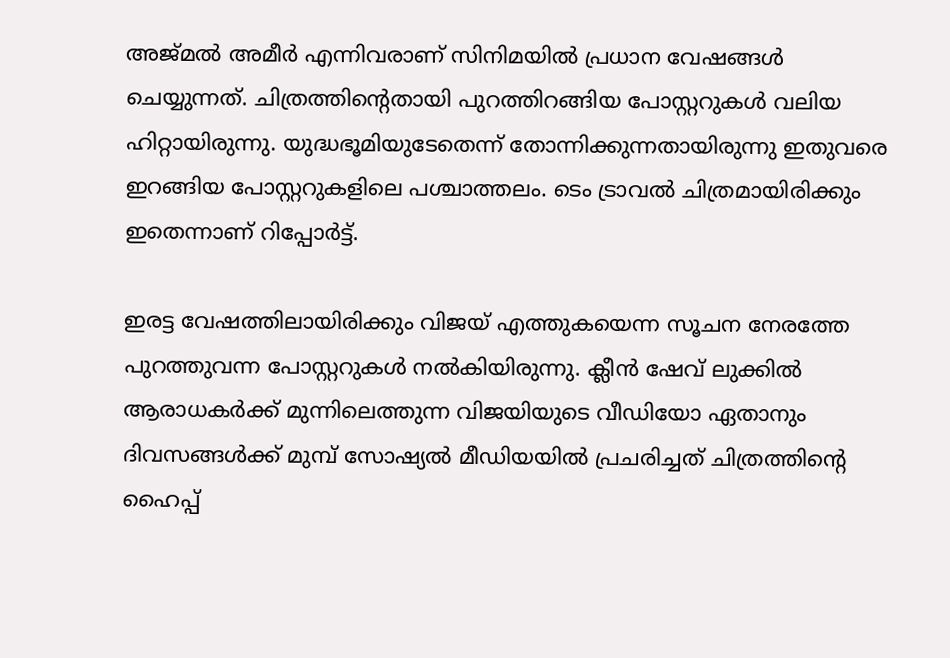അജ്മൽ അമീർ എന്നിവരാണ് സിനിമയിൽ പ്രധാന വേഷങ്ങൾ ചെയ്യുന്നത്. ചിത്രത്തിന്റെതായി പുറത്തിറങ്ങിയ പോസ്റ്ററുകൾ വലിയ ഹിറ്റായിരുന്നു. യുദ്ധഭൂമിയുടേതെന്ന് തോന്നിക്കുന്നതായിരുന്നു ഇതുവരെ ഇറങ്ങിയ പോസ്റ്ററുകളിലെ പശ്ചാത്തലം. ടെം ട്രാവൽ ചിത്രമായിരിക്കും ഇതെന്നാണ് റിപ്പോർട്ട്.

ഇരട്ട വേഷത്തിലായിരിക്കും വിജയ് എത്തുകയെന്ന സൂചന നേരത്തേ പുറത്തുവന്ന പോസ്റ്ററുകൾ നൽകിയിരുന്നു. ക്ലീൻ ഷേവ് ലുക്കിൽ ആരാധകർക്ക് മുന്നിലെത്തുന്ന വിജയിയുടെ വീഡിയോ ഏതാനും ദിവസങ്ങൾക്ക് മുമ്പ് സോഷ്യൽ മീഡിയയിൽ പ്രചരിച്ചത് ചിത്രത്തിന്റെ ഹൈപ്പ്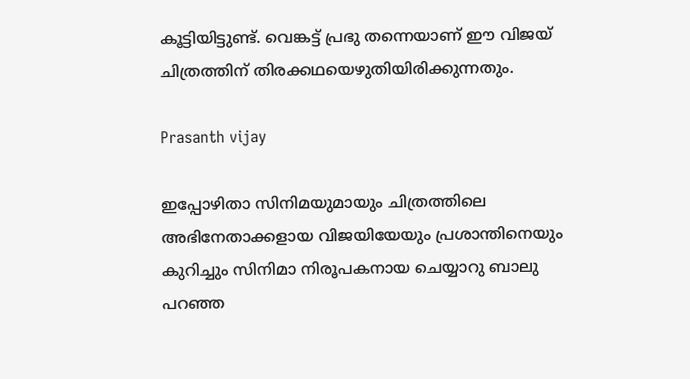കൂട്ടിയിട്ടുണ്ട്. വെങ്കട്ട് പ്രഭു തന്നെയാണ് ഈ വിജയ് ചിത്രത്തിന് തിരക്കഥയെഴുതിയിരിക്കുന്നതും.

Prasanth vijay

ഇപ്പോഴിതാ സിനിമയുമായും ചിത്രത്തിലെ അഭിനേതാക്കളായ വിജയിയേയും പ്രശാന്തിനെയും കുറിച്ചും സിനിമാ നിരൂപകനായ ചെയ്യാറു ബാലു പറഞ്ഞ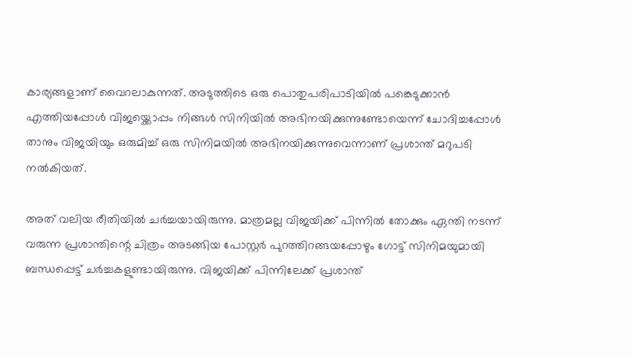കാര്യങ്ങളാണ് വൈറലാകുന്നത്. അടുത്തിടെ ഒരു പൊതുപരിപാടിയിൽ പങ്കെടുക്കാൻ എത്തിയപ്പോൾ വിജയ്ക്കൊപ്പം നിങ്ങൾ സിനിയിൽ അഭിനയിക്കുന്നുണ്ടോയെന്ന് ചോദിച്ചപ്പോൾ താനും വിജയിയും ഒരുമിച്ച് ഒരു സിനിമയിൽ അഭിനയിക്കുന്നുവെന്നാണ് പ്രശാന്ത് മറുപടി നൽകിയത്.

അത് വലിയ രീതിയിൽ ചർച്ചയായിരുന്നു. മാത്രമല്ല വിജയിക്ക് പിന്നിൽ തോക്കും ഏന്തി നടന്ന് വരുന്ന പ്രശാന്തിന്റെ ചിത്രം അടങ്ങിയ പോസ്റ്റർ പുറത്തിറങ്ങയപ്പോഴും ഗോട്ട് സിനിമയുമായി ബന്ധപ്പെട്ട് ചർച്ചകളുണ്ടായിരുന്നു. വിജയിക്ക് പിന്നിലേക്ക് പ്രശാന്ത്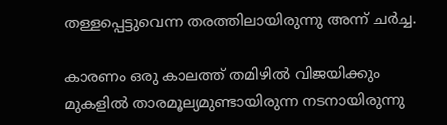തള്ളപ്പെട്ടുവെന്ന തരത്തിലായിരുന്നു അന്ന് ചർച്ച.

കാരണം ഒരു കാലത്ത് തമിഴിൽ വിജയിക്കും മുകളിൽ താരമൂല്യമുണ്ടായിരുന്ന നടനായിരുന്നു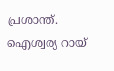പ്രശാന്ത്. ഐശ്വര്യ റായ്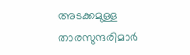അടക്കമുള്ള താരസുന്ദരിമാർ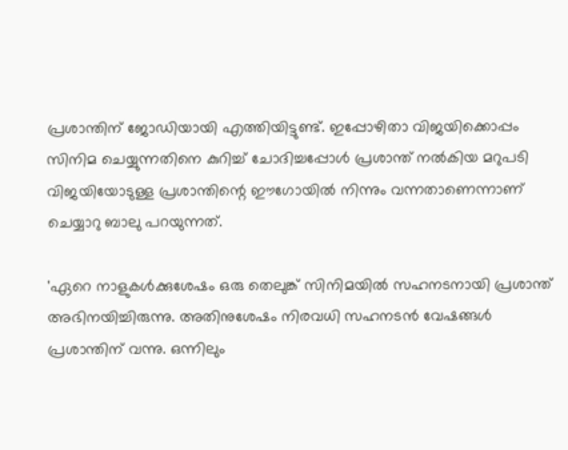പ്രശാന്തിന് ജോഡിയായി എത്തിയിട്ടുണ്ട്. ഇപ്പോഴിതാ വിജയിക്കൊപ്പം സിനിമ ചെയ്യുന്നതിനെ കുറിച്ച് ചോദിച്ചപ്പോൾ പ്രശാന്ത് നൽകിയ മറുപടി വിജയിയോടുള്ള പ്രശാന്തിന്റെ ഈഗോയിൽ നിന്നും വന്നതാണെന്നാണ് ചെയ്യാറു ബാലു പറയുന്നത്.

'ഏറെ നാളുകൾക്കുശേഷം ഒരു തെലുങ്ക് സിനിമയിൽ സഹനടനായി പ്രശാന്ത് അഭിനയിച്ചിരുന്നു. അതിനുശേഷം നിരവധി സഹനടൻ വേഷങ്ങൾ പ്രശാന്തിന് വന്നു. ഒന്നിലും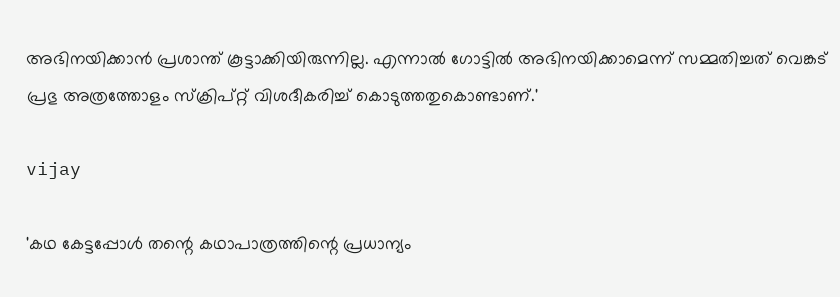അഭിനയിക്കാൻ പ്രശാന്ത് കൂട്ടാക്കിയിരുന്നില്ല. എന്നാൽ ഗോട്ടിൽ അഭിനയിക്കാമെന്ന് സമ്മതിച്ചത് വെങ്കട് പ്രഭു അത്രത്തോളം സ്ക്രിപ്റ്റ് വിശദീകരിച്ച് കൊടുത്തതുകൊണ്ടാണ്.'

vijay

'കഥ കേട്ടപ്പോൾ തന്റെ കഥാപാത്രത്തിന്റെ പ്രധാന്യം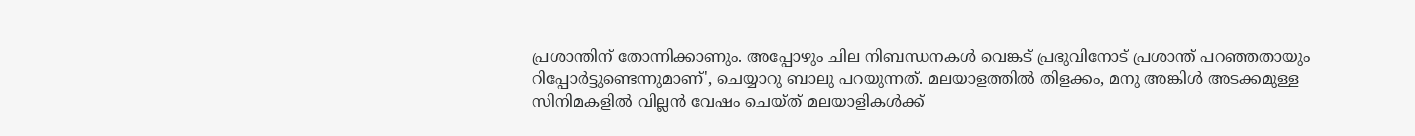പ്രശാന്തിന് തോന്നിക്കാണും. അപ്പോഴും ചില നിബന്ധനകൾ വെങ്കട് പ്രഭുവിനോട് പ്രശാന്ത് പറഞ്ഞതായും റിപ്പോർട്ടുണ്ടെന്നുമാണ്', ചെയ്യാറു ബാലു പറയുന്നത്. മലയാളത്തിൽ തിളക്കം, മനു അങ്കിൾ അടക്കമുള്ള സിനിമകളിൽ വില്ലൻ വേഷം ചെയ്ത് മലയാളികൾക്ക്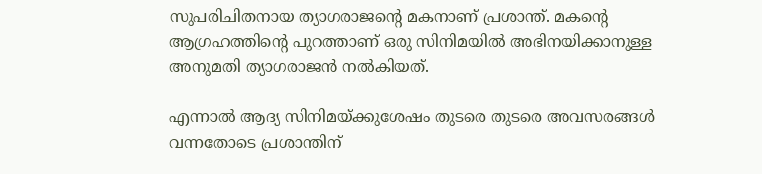സുപരിചിതനായ ത്യാഗരാജന്റെ മകനാണ് പ്രശാന്ത്. മകന്റെ ആഗ്രഹത്തിന്റെ പുറത്താണ് ഒരു സിനിമയിൽ അഭിനയിക്കാനുള്ള അനുമതി ത്യാഗരാജൻ നൽ‌കിയത്.

എന്നാൽ ആദ്യ സിനിമയ്ക്കുശേഷം തുടരെ തുടരെ അവസരങ്ങൾ വന്നതോടെ പ്രശാന്തിന്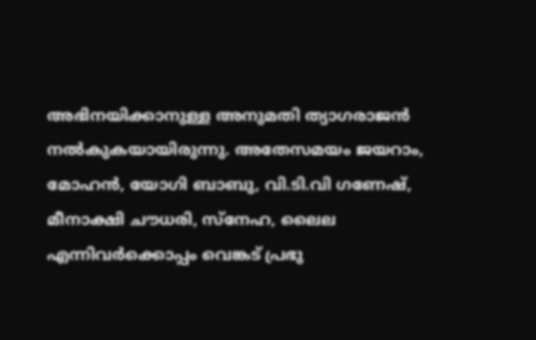അഭിനയിക്കാനുള്ള അനുമതി ത്യാഗരാജൻ നൽകുകയായിരുന്നു. അതേസമയം ജയറാം, മോഹൻ, യോഗി ബാബു, വി.ടി.വി ഗണേഷ്, മീനാക്ഷി ചൗധരി, സ്നേഹ, ലൈല എന്നിവർക്കൊപ്പം വെങ്കട് പ്രഭു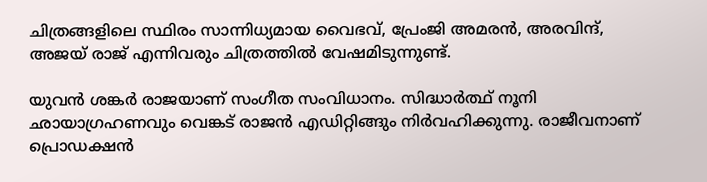ചിത്രങ്ങളിലെ സ്ഥിരം സാന്നിധ്യമായ വൈഭവ്, പ്രേംജി അമരൻ, അരവിന്ദ്, അജയ് രാജ് എന്നിവരും ചിത്രത്തിൽ വേഷമിടുന്നുണ്ട്.

യുവൻ ശങ്കർ രാജയാണ് സംഗീത സംവിധാനം. സിദ്ധാർത്ഥ് നൂനി ഛായാഗ്രഹണവും വെങ്കട് രാജൻ എഡിറ്റിങ്ങും നിർവഹിക്കുന്നു. രാജീവനാണ് പ്രൊഡക്ഷൻ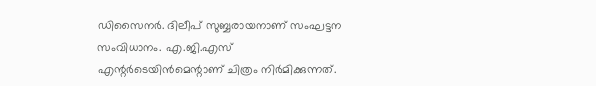ഡിസൈനർ. ദിലീപ് സുബ്ബരായനാണ് സംഘട്ടന സംവിധാനം. എ.ജി.എസ് എന്റർടെയിൻമെന്റാണ് ചിത്രം നിർമിക്കുന്നത്.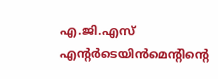എ.ജി.എസ് എന്റർടെയിൻമെന്റിന്റെ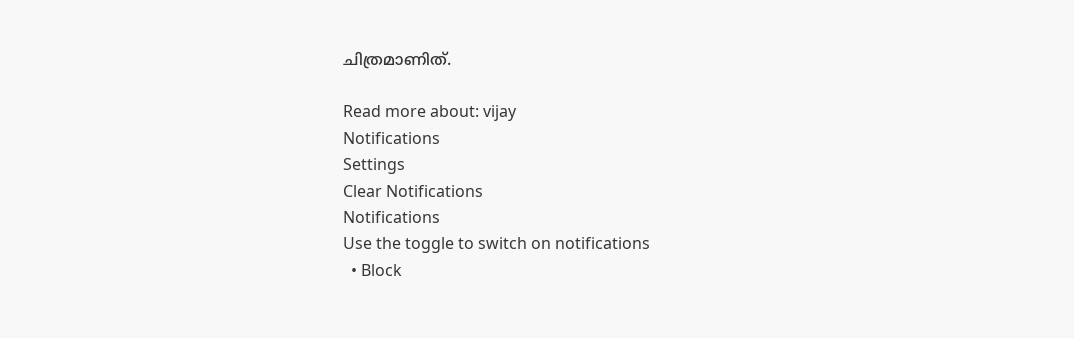ചിത്രമാണിത്.

Read more about: vijay
Notifications
Settings
Clear Notifications
Notifications
Use the toggle to switch on notifications
  • Block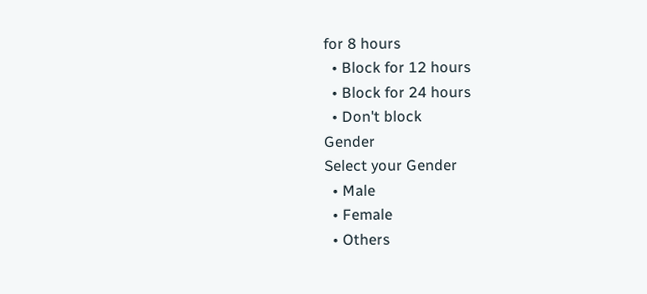for 8 hours
  • Block for 12 hours
  • Block for 24 hours
  • Don't block
Gender
Select your Gender
  • Male
  • Female
  • Others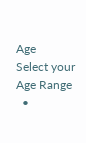Age
Select your Age Range
  •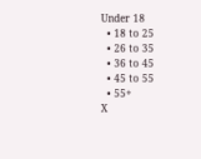Under 18
  • 18 to 25
  • 26 to 35
  • 36 to 45
  • 45 to 55
  • 55+
X